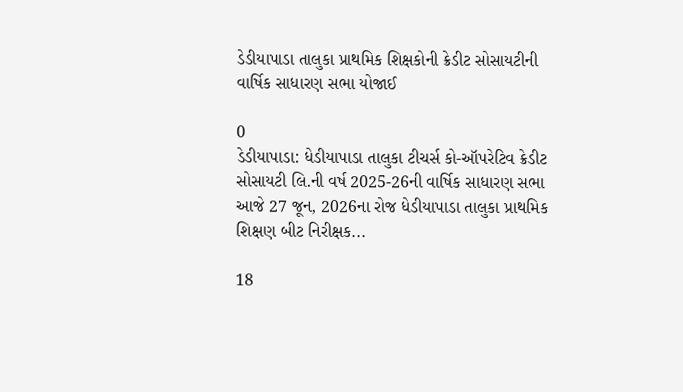ડેડીયાપાડા તાલુકા પ્રાથમિક શિક્ષકોની ક્રેડીટ સોસાયટીની વાર્ષિક સાધારણ સભા યોજાઈ

0
ડેડીયાપાડા: ધેડીયાપાડા તાલુકા ટીચર્સ કો-ઑપરેટિવ ક્રેડીટ સોસાયટી લિ.ની વર્ષ 2025-26ની વાર્ષિક સાધારણ સભા આજે 27 જૂન, 2026ના રોજ ધેડીયાપાડા તાલુકા પ્રાથમિક શિક્ષણ બીટ નિરીક્ષક...

18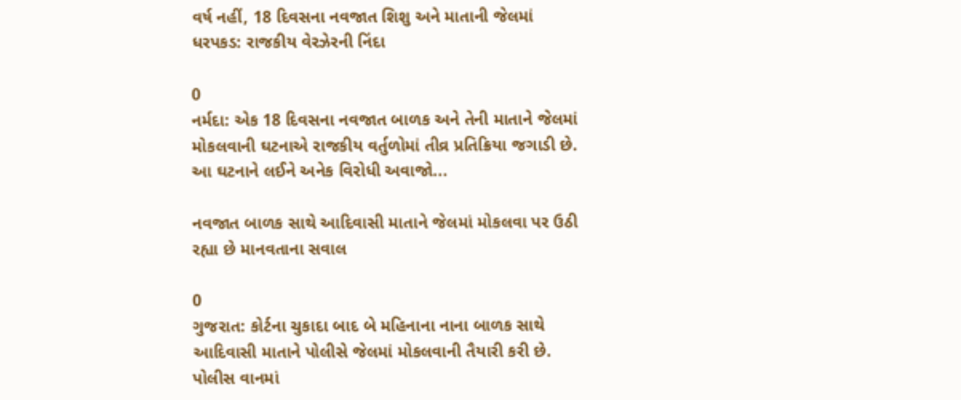વર્ષ નહીં, 18 દિવસના નવજાત શિશુ અને માતાની જેલમાં ધરપકડ: રાજકીય વેરઝેરની નિંદા

0
નર્મદા: એક 18 દિવસના નવજાત બાળક અને તેની માતાને જેલમાં મોકલવાની ઘટનાએ રાજકીય વર્તુળોમાં તીવ્ર પ્રતિક્રિયા જગાડી છે. આ ઘટનાને લઈને અનેક વિરોધી અવાજો...

નવજાત બાળક સાથે આદિવાસી માતાને જેલમાં મોકલવા પર ઉઠી રહ્યા છે માનવતાના સવાલ

0
ગુજરાત: કોર્ટના ચુકાદા બાદ બે મહિનાના નાના બાળક સાથે આદિવાસી માતાને પોલીસે જેલમાં મોકલવાની તૈયારી કરી છે. પોલીસ વાનમાં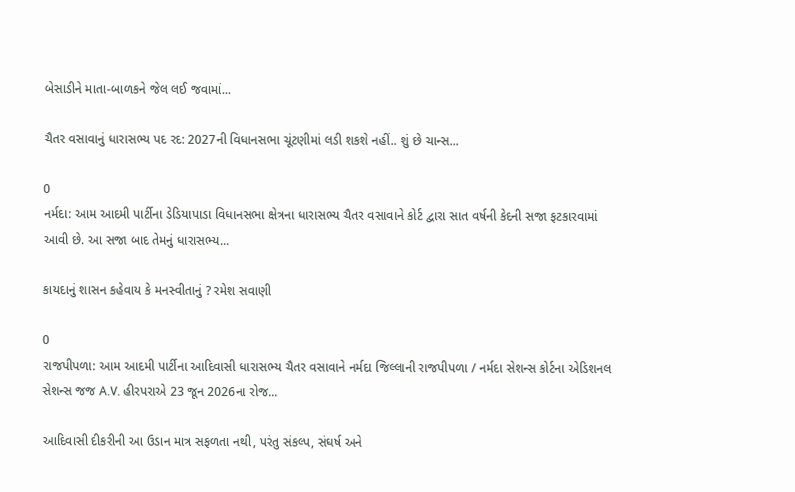બેસાડીને માતા-બાળકને જેલ લઈ જવામાં...

ચૈતર વસાવાનું ધારાસભ્ય પદ રદ: 2027ની વિધાનસભા ચૂંટણીમાં લડી શકશે નહીં.. શું છે ચાન્સ...

0
નર્મદા: આમ આદમી પાર્ટીના ડેડિયાપાડા વિધાનસભા ક્ષેત્રના ધારાસભ્ય ચૈતર વસાવાને કોર્ટ દ્વારા સાત વર્ષની કેદની સજા ફટકારવામાં આવી છે. આ સજા બાદ તેમનું ધારાસભ્ય...

કાયદાનું શાસન કહેવાય કે મનસ્વીતાનું ? રમેશ સવાણી

0
રાજપીપળા: આમ આદમી પાર્ટીના આદિવાસી ધારાસભ્ય ચૈતર વસાવાને નર્મદા જિલ્લાની રાજપીપળા / નર્મદા સેશન્સ કોર્ટના એડિશનલ સેશન્સ જજ A.V. હીરપરાએ 23 જૂન 2026ના રોજ...

આદિવાસી દીકરીની આ ઉડાન માત્ર સફળતા નથી, પરંતુ સંકલ્પ, સંઘર્ષ અને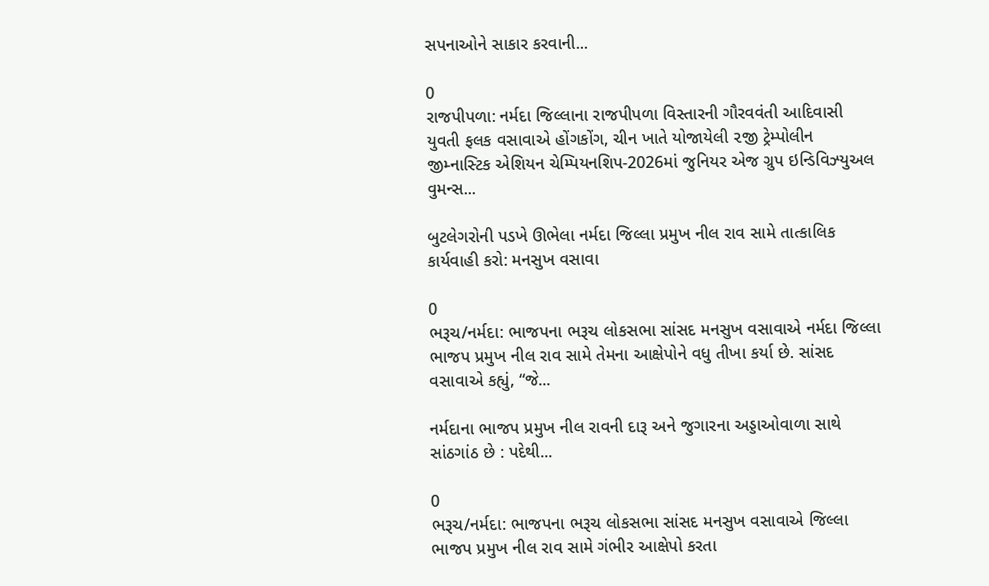સપનાઓને સાકાર કરવાની...

0
રાજપીપળા: નર્મદા જિલ્લાના રાજપીપળા વિસ્તારની ગૌરવવંતી આદિવાસી યુવતી ફલક વસાવાએ હોંગકોંગ, ચીન ખાતે યોજાયેલી ૨જી ટ્રેમ્પોલીન જીમ્નાસ્ટિક એશિયન ચેમ્પિયનશિપ-2026માં જુનિયર એજ ગ્રુપ ઇન્ડિવિઝ્યુઅલ વુમન્સ...

બુટલેગરોની પડખે ઊભેલા નર્મદા જિલ્લા પ્રમુખ નીલ રાવ સામે તાત્કાલિક કાર્યવાહી કરો: મનસુખ વસાવા

0
ભરૂચ/નર્મદા: ભાજપના ભરૂચ લોકસભા સાંસદ મનસુખ વસાવાએ નર્મદા જિલ્લા ભાજપ પ્રમુખ નીલ રાવ સામે તેમના આક્ષેપોને વધુ તીખા કર્યા છે. સાંસદ વસાવાએ કહ્યું, “જે...

નર્મદાના ભાજપ પ્રમુખ નીલ રાવની દારૂ અને જુગારના અડ્ડાઓવાળા સાથે સાંઠગાંઠ છે : પદેથી...

0
ભરૂચ/નર્મદા: ભાજપના ભરૂચ લોકસભા સાંસદ મનસુખ વસાવાએ જિલ્લા ભાજપ પ્રમુખ નીલ રાવ સામે ગંભીર આક્ષેપો કરતા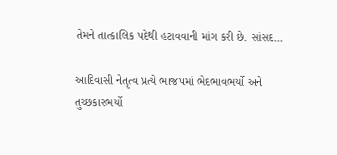તેમને તાત્કાલિક પદેથી હટાવવાની માંગ કરી છે. સાંસદ...

આદિવાસી નેતૃત્વ પ્રત્યે ભાજપમાં ભેદભાવભર્યો અને તુચ્છકારભર્યો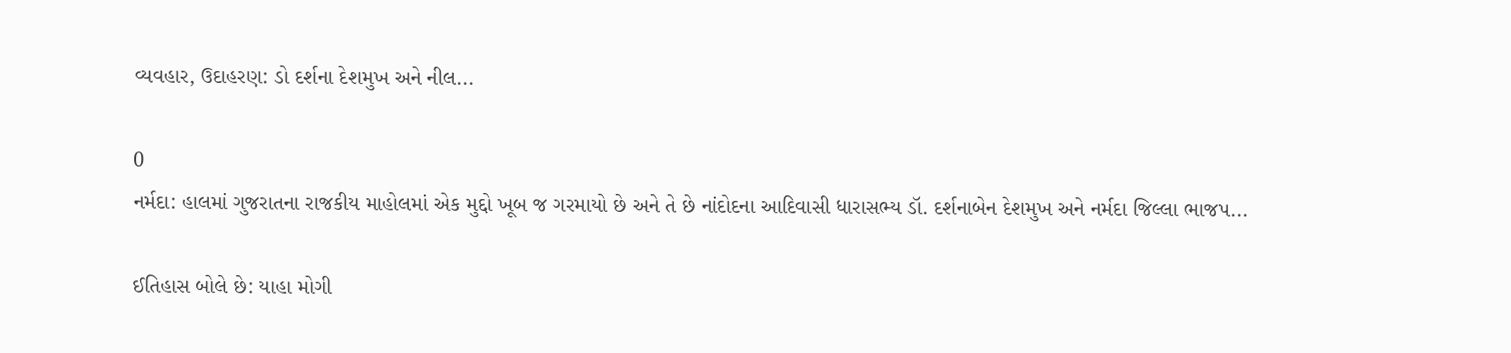વ્યવહાર, ઉદાહરણ: ડો દર્શના દેશમુખ અને નીલ...

0
નર્મદા: હાલમાં ગુજરાતના રાજકીય માહોલમાં એક મુદ્દો ખૂબ જ ગરમાયો છે અને તે છે નાંદોદના આદિવાસી ધારાસભ્ય ડૉ. દર્શનાબેન દેશમુખ અને નર્મદા જિલ્લા ભાજપ...

ઈતિહાસ બોલે છે: યાહા મોગી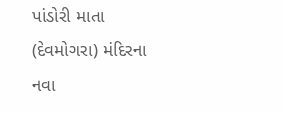પાંડોરી માતા (દેવમોગરા) મંદિરના નવા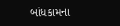બાંધકામના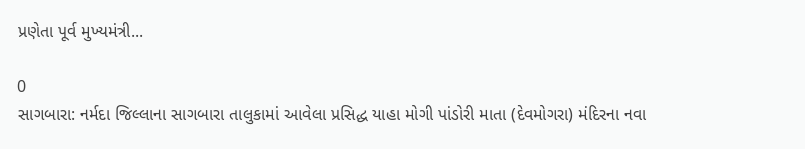પ્રણેતા પૂર્વ મુખ્યમંત્રી...

0
સાગબારા: નર્મદા જિલ્લાના સાગબારા તાલુકામાં આવેલા પ્રસિદ્ધ યાહા મોગી પાંડોરી માતા (દેવમોગરા) મંદિરના નવા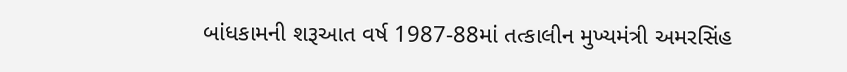બાંધકામની શરૂઆત વર્ષ 1987-88માં તત્કાલીન મુખ્યમંત્રી અમરસિંહ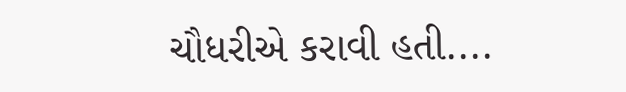ચૌધરીએ કરાવી હતી....